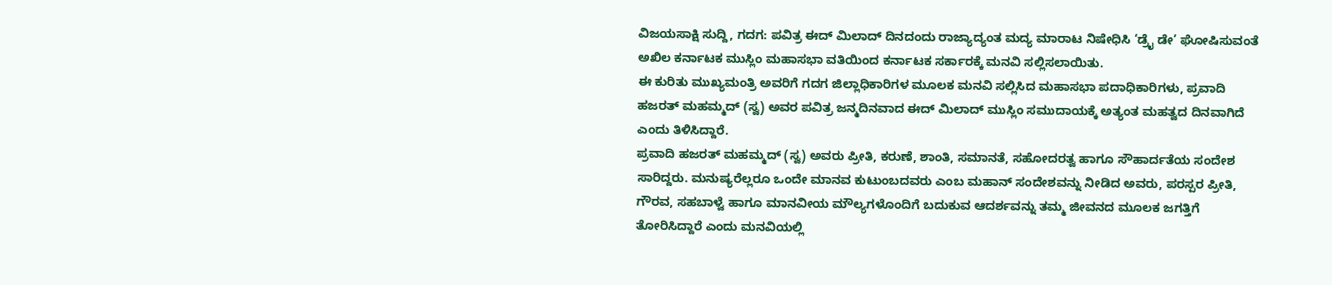ವಿಜಯಸಾಕ್ಷಿ ಸುದ್ದಿ, ಗದಗ: ಪವಿತ್ರ ಈದ್ ಮಿಲಾದ್ ದಿನದಂದು ರಾಜ್ಯಾದ್ಯಂತ ಮದ್ಯ ಮಾರಾಟ ನಿಷೇಧಿಸಿ ‘ಡ್ರೈ ಡೇ’ ಘೋಷಿಸುವಂತೆ ಅಖಿಲ ಕರ್ನಾಟಕ ಮುಸ್ಲಿಂ ಮಹಾಸಭಾ ವತಿಯಿಂದ ಕರ್ನಾಟಕ ಸರ್ಕಾರಕ್ಕೆ ಮನವಿ ಸಲ್ಲಿಸಲಾಯಿತು.
ಈ ಕುರಿತು ಮುಖ್ಯಮಂತ್ರಿ ಅವರಿಗೆ ಗದಗ ಜಿಲ್ಲಾಧಿಕಾರಿಗಳ ಮೂಲಕ ಮನವಿ ಸಲ್ಲಿಸಿದ ಮಹಾಸಭಾ ಪದಾಧಿಕಾರಿಗಳು, ಪ್ರವಾದಿ ಹಜರತ್ ಮಹಮ್ಮದ್ (ಸ್ವ) ಅವರ ಪವಿತ್ರ ಜನ್ಮದಿನವಾದ ಈದ್ ಮಿಲಾದ್ ಮುಸ್ಲಿಂ ಸಮುದಾಯಕ್ಕೆ ಅತ್ಯಂತ ಮಹತ್ವದ ದಿನವಾಗಿದೆ ಎಂದು ತಿಳಿಸಿದ್ದಾರೆ.
ಪ್ರವಾದಿ ಹಜರತ್ ಮಹಮ್ಮದ್ (ಸ್ವ) ಅವರು ಪ್ರೀತಿ, ಕರುಣೆ, ಶಾಂತಿ, ಸಮಾನತೆ, ಸಹೋದರತ್ವ ಹಾಗೂ ಸೌಹಾರ್ದತೆಯ ಸಂದೇಶ ಸಾರಿದ್ದರು. ಮನುಷ್ಯರೆಲ್ಲರೂ ಒಂದೇ ಮಾನವ ಕುಟುಂಬದವರು ಎಂಬ ಮಹಾನ್ ಸಂದೇಶವನ್ನು ನೀಡಿದ ಅವರು, ಪರಸ್ಪರ ಪ್ರೀತಿ, ಗೌರವ, ಸಹಬಾಳ್ವೆ ಹಾಗೂ ಮಾನವೀಯ ಮೌಲ್ಯಗಳೊಂದಿಗೆ ಬದುಕುವ ಆದರ್ಶವನ್ನು ತಮ್ಮ ಜೀವನದ ಮೂಲಕ ಜಗತ್ತಿಗೆ ತೋರಿಸಿದ್ದಾರೆ ಎಂದು ಮನವಿಯಲ್ಲಿ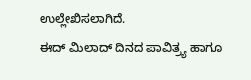ಉಲ್ಲೇಖಿಸಲಾಗಿದೆ.
ಈದ್ ಮಿಲಾದ್ ದಿನದ ಪಾವಿತ್ರ್ಯ ಹಾಗೂ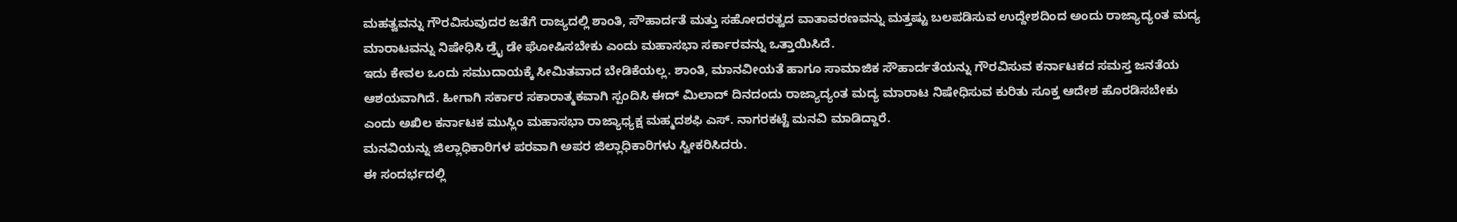ಮಹತ್ವವನ್ನು ಗೌರವಿಸುವುದರ ಜತೆಗೆ ರಾಜ್ಯದಲ್ಲಿ ಶಾಂತಿ, ಸೌಹಾರ್ದತೆ ಮತ್ತು ಸಹೋದರತ್ವದ ವಾತಾವರಣವನ್ನು ಮತ್ತಷ್ಟು ಬಲಪಡಿಸುವ ಉದ್ದೇಶದಿಂದ ಅಂದು ರಾಜ್ಯಾದ್ಯಂತ ಮದ್ಯ ಮಾರಾಟವನ್ನು ನಿಷೇಧಿಸಿ ಡ್ರೈ ಡೇ ಘೋಷಿಸಬೇಕು ಎಂದು ಮಹಾಸಭಾ ಸರ್ಕಾರವನ್ನು ಒತ್ತಾಯಿಸಿದೆ.
ಇದು ಕೇವಲ ಒಂದು ಸಮುದಾಯಕ್ಕೆ ಸೀಮಿತವಾದ ಬೇಡಿಕೆಯಲ್ಲ. ಶಾಂತಿ, ಮಾನವೀಯತೆ ಹಾಗೂ ಸಾಮಾಜಿಕ ಸೌಹಾರ್ದತೆಯನ್ನು ಗೌರವಿಸುವ ಕರ್ನಾಟಕದ ಸಮಸ್ತ ಜನತೆಯ ಆಶಯವಾಗಿದೆ. ಹೀಗಾಗಿ ಸರ್ಕಾರ ಸಕಾರಾತ್ಮಕವಾಗಿ ಸ್ಪಂದಿಸಿ ಈದ್ ಮಿಲಾದ್ ದಿನದಂದು ರಾಜ್ಯಾದ್ಯಂತ ಮದ್ಯ ಮಾರಾಟ ನಿಷೇಧಿಸುವ ಕುರಿತು ಸೂಕ್ತ ಆದೇಶ ಹೊರಡಿಸಬೇಕು ಎಂದು ಅಖಿಲ ಕರ್ನಾಟಕ ಮುಸ್ಲಿಂ ಮಹಾಸಭಾ ರಾಜ್ಯಾಧ್ಯಕ್ಷ ಮಹ್ಮದಶಫಿ ಎಸ್. ನಾಗರಕಟ್ಟೆ ಮನವಿ ಮಾಡಿದ್ದಾರೆ.
ಮನವಿಯನ್ನು ಜಿಲ್ಲಾಧಿಕಾರಿಗಳ ಪರವಾಗಿ ಅಪರ ಜಿಲ್ಲಾಧಿಕಾರಿಗಳು ಸ್ವೀಕರಿಸಿದರು.
ಈ ಸಂದರ್ಭದಲ್ಲಿ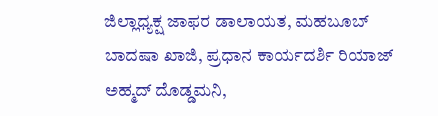ಜಿಲ್ಲಾಧ್ಯಕ್ಷ ಜಾಫರ ಡಾಲಾಯತ, ಮಹಬೂಬ್ ಬಾದಷಾ ಖಾಜಿ, ಪ್ರಧಾನ ಕಾರ್ಯದರ್ಶಿ ರಿಯಾಜ್ ಅಹ್ಮದ್ ದೊಡ್ಡಮನಿ,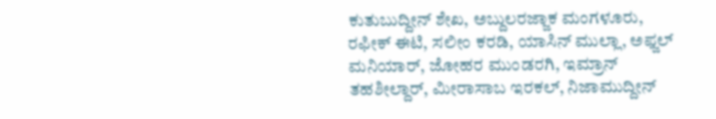ಕುತುಬುದ್ದೀನ್ ಶೇಖ, ಅಬ್ದುಲರಜ್ಜಾಕ ಮಂಗಳೂರು, ರಫೀಕ್ ಈಟಿ, ಸಲೀಂ ಕರಡಿ, ಯಾಸಿನ್ ಮುಲ್ಲಾ, ಅಫ್ಜಲ್ ಮನಿಯಾರ್, ಜೋಹರ ಮುಂಡರಗಿ, ಇಮ್ರಾನ್ ತಹಶೀಲ್ದಾರ್, ಮೀರಾಸಾಬ ಇರಕಲ್, ನಿಜಾಮುದ್ದೀನ್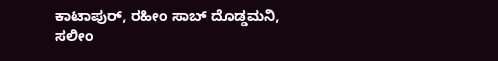ಕಾಟಾಪುರ್, ರಹೀಂ ಸಾಬ್ ದೊಡ್ಡಮನಿ, ಸಲೀಂ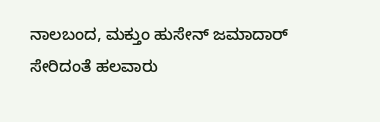ನಾಲಬಂದ, ಮಕ್ತುಂ ಹುಸೇನ್ ಜಮಾದಾರ್ ಸೇರಿದಂತೆ ಹಲವಾರು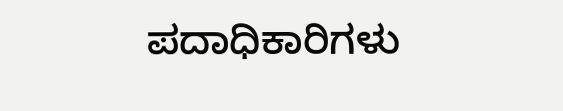ಪದಾಧಿಕಾರಿಗಳು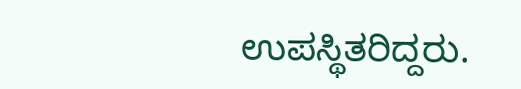ಉಪಸ್ಥಿತರಿದ್ದರು.